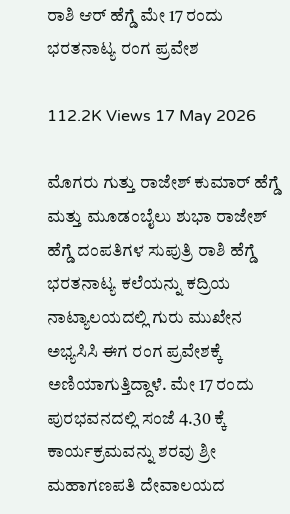ರಾಶಿ ಆರ್ ಹೆಗ್ಡೆ ಮೇ 17 ರಂದು ಭರತನಾಟ್ಯ ರಂಗ ಪ್ರವೇಶ

112.2K Views 17 May 2026

ಮೊಗರು ಗುತ್ತು ರಾಜೇಶ್ ಕುಮಾರ್ ಹೆಗ್ಡೆ ಮತ್ತು ಮೂಡಂಬೈಲು ಶುಭಾ ರಾಜೇಶ್ ಹೆಗ್ಡೆ ದಂಪತಿಗಳ ಸುಪುತ್ರಿ ರಾಶಿ ಹೆಗ್ಡೆ ಭರತನಾಟ್ಯ ಕಲೆಯನ್ನು ಕದ್ರಿಯ ನಾಟ್ಯಾಲಯದಲ್ಲಿ ಗುರು ಮುಖೇನ ಅಭ್ಯಸಿಸಿ ಈಗ ರಂಗ ಪ್ರವೇಶಕ್ಕೆ ಅಣಿಯಾಗುತ್ತಿದ್ದಾಳೆ. ಮೇ 17 ರಂದು ಪುರಭವನದಲ್ಲಿ ಸಂಜೆ 4.30 ಕ್ಕೆ ಕಾರ್ಯಕ್ರಮವನ್ನು ಶರವು ಶ್ರೀ ಮಹಾಗಣಪತಿ ದೇವಾಲಯದ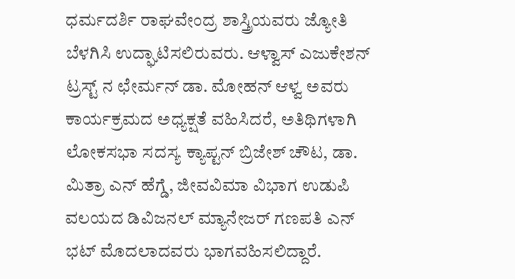ಧರ್ಮದರ್ಶಿ ರಾಘವೇಂದ್ರ ಶಾಸ್ತ್ರಿಯವರು ಜ್ಯೋತಿ ಬೆಳಗಿಸಿ ಉದ್ಘಾಟಿಸಲಿರುವರು. ಆಳ್ವಾಸ್ ಎಜುಕೇಶನ್ ಟ್ರಸ್ಟ್ ನ ಛೇರ್ಮನ್ ಡಾ. ಮೋಹನ್ ಆಳ್ವ ಅವರು ಕಾರ್ಯಕ್ರಮದ ಅಧ್ಯಕ್ಷತೆ ವಹಿಸಿದರೆ, ಅತಿಥಿಗಳಾಗಿ ಲೋಕಸಭಾ ಸದಸ್ಯ ಕ್ಯಾಪ್ಟನ್ ಬ್ರಿಜೇಶ್ ಚೌಟ, ಡಾ. ಮಿತ್ರಾ ಎನ್ ಹೆಗ್ಡೆ, ಜೀವವಿಮಾ ವಿಭಾಗ ಉಡುಪಿ ವಲಯದ ಡಿವಿಜನಲ್ ಮ್ಯಾನೇಜರ್ ಗಣಪತಿ ಎನ್ ಭಟ್ ಮೊದಲಾದವರು ಭಾಗವಹಿಸಲಿದ್ದಾರೆ.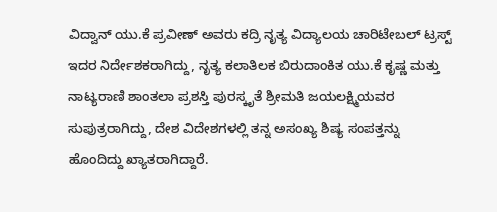ವಿದ್ವಾನ್ ಯು.ಕೆ ಪ್ರವೀಣ್ ಅವರು ಕದ್ರಿ ನೃತ್ಯ ವಿದ್ಯಾಲಯ ಚಾರಿಟೇಬಲ್ ಟ್ರಸ್ಟ್ ಇದರ ನಿರ್ದೇಶಕರಾಗಿದ್ದು, ನೃತ್ಯ ಕಲಾತಿಲಕ ಬಿರುದಾಂಕಿತ ಯು.ಕೆ ಕೃಷ್ಣ ಮತ್ತು ನಾಟ್ಯರಾಣಿ ಶಾಂತಲಾ ಪ್ರಶಸ್ತಿ ಪುರಸ್ಕೃತೆ ಶ್ರೀಮತಿ ಜಯಲಕ್ಷ್ಮಿಯವರ ಸುಪುತ್ರರಾಗಿದ್ದು, ದೇಶ ವಿದೇಶಗಳಲ್ಲಿ ತನ್ನ ಅಸಂಖ್ಯ ಶಿಷ್ಯ ಸಂಪತ್ತನ್ನು ಹೊಂದಿದ್ದು ಖ್ಯಾತರಾಗಿದ್ದಾರೆ.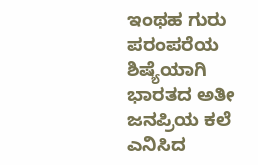ಇಂಥಹ ಗುರು ಪರಂಪರೆಯ ಶಿಷ್ಯೆಯಾಗಿ ಭಾರತದ ಅತೀ ಜನಪ್ರಿಯ ಕಲೆ ಎನಿಸಿದ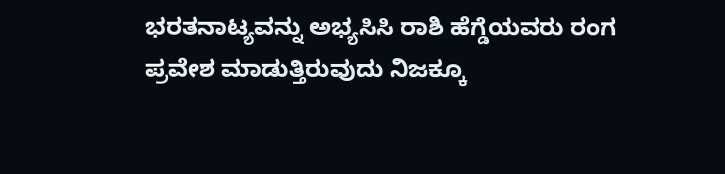ಭರತನಾಟ್ಯವನ್ನು ಅಭ್ಯಸಿಸಿ ರಾಶಿ ಹೆಗ್ಡೆಯವರು ರಂಗ ಪ್ರವೇಶ ಮಾಡುತ್ತಿರುವುದು ನಿಜಕ್ಕೂ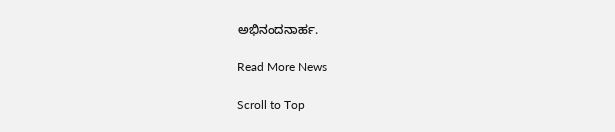ಅಭಿನಂದನಾರ್ಹ.

Read More News

Scroll to Top